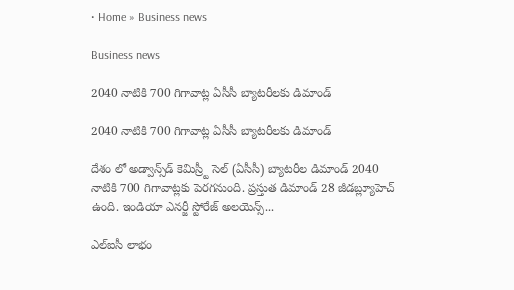• Home » Business news

Business news

2040 నాటికి 700 గిగావాట్ల ఏసీసీ బ్యాటరీలకు డిమాండ్‌

2040 నాటికి 700 గిగావాట్ల ఏసీసీ బ్యాటరీలకు డిమాండ్‌

దేశం లో అడ్వాన్స్‌డ్‌ కెమిస్ర్టీ సెల్‌ (ఏసీసీ) బ్యాటరీల డిమాండ్‌ 2040 నాటికి 700 గిగావాట్లకు పెరగనుంది. ప్రస్తుత డిమాండ్‌ 28 జీడబ్ల్యూహెచ్‌ ఉంది. ఇండియా ఎనర్జీ స్టోరేజ్‌ అలయెన్స్‌...

ఎల్‌ఐసీ లాభం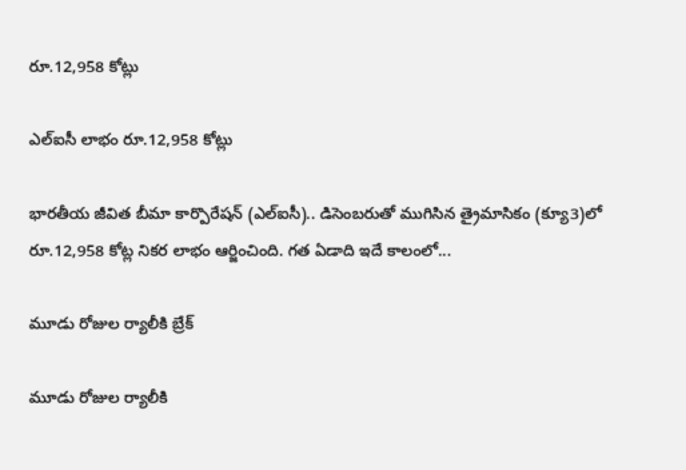రూ.12,958 కోట్లు

ఎల్‌ఐసీ లాభం రూ.12,958 కోట్లు

భారతీయ జీవిత బీమా కార్పొరేషన్‌ (ఎల్‌ఐసీ).. డిసెంబరుతో ముగిసిన త్రైమాసికం (క్యూ3)లో రూ.12,958 కోట్ల నికర లాభం ఆర్జించింది. గత ఏడాది ఇదే కాలంలో...

మూడు రోజుల ర్యాలీకి బ్రేక్‌

మూడు రోజుల ర్యాలీకి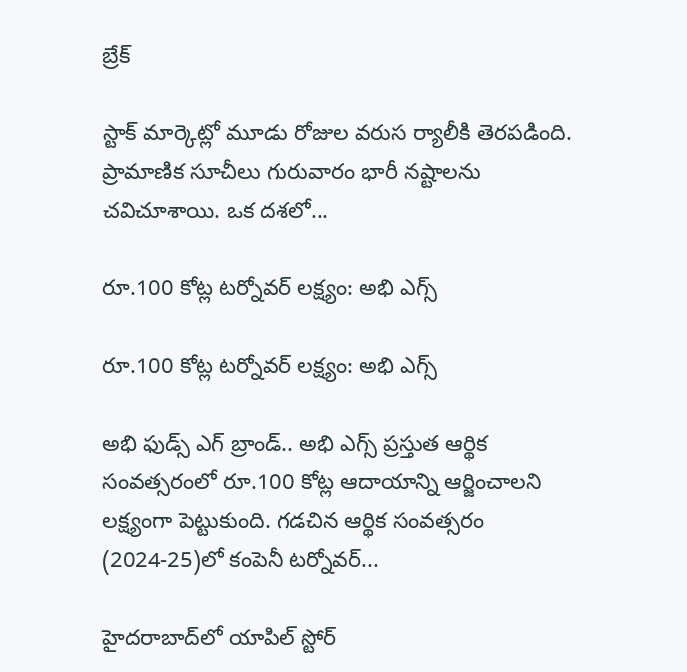బ్రేక్‌

స్టాక్‌ మార్కెట్లో మూడు రోజుల వరుస ర్యాలీకి తెరపడింది. ప్రామాణిక సూచీలు గురువారం భారీ నష్టాలను చవిచూశాయి. ఒక దశలో...

రూ.100 కోట్ల టర్నోవర్‌ లక్ష్యం: అభి ఎగ్స్‌

రూ.100 కోట్ల టర్నోవర్‌ లక్ష్యం: అభి ఎగ్స్‌

అభి ఫుడ్స్‌ ఎగ్‌ బ్రాండ్‌.. అభి ఎగ్స్‌ ప్రస్తుత ఆర్థిక సంవత్సరంలో రూ.100 కోట్ల ఆదాయాన్ని ఆర్జించాలని లక్ష్యంగా పెట్టుకుంది. గడచిన ఆర్థిక సంవత్సరం (2024-25)లో కంపెనీ టర్నోవర్‌...

హైదరాబాద్‌లో యాపిల్‌ స్టోర్‌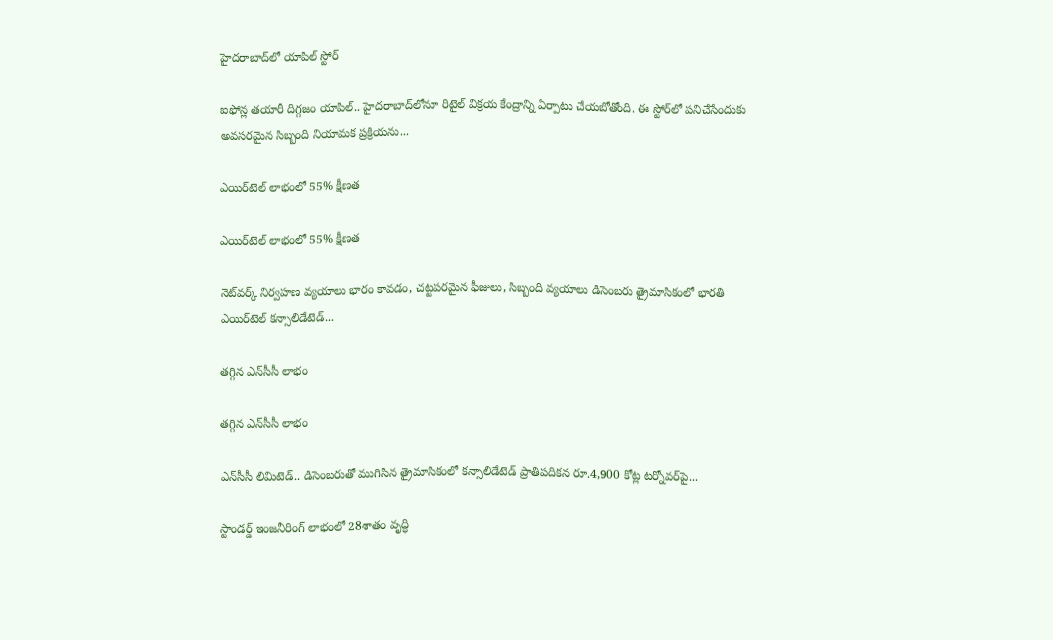హైదరాబాద్‌లో యాపిల్‌ స్టోర్‌

ఐఫోన్ల తయారీ దిగ్గజం యాపిల్‌.. హైదరాబాద్‌లోనూ రిటైల్‌ విక్రయ కేంద్రాన్ని ఏర్పాటు చేయబోతోంది. ఈ స్టోర్‌లో పనిచేసేందుకు అవసరమైన సిబ్బంది నియామక ప్రక్రియను...

ఎయిర్‌టెల్‌ లాభంలో 55% క్షీణత

ఎయిర్‌టెల్‌ లాభంలో 55% క్షీణత

నెట్‌వర్క్‌ నిర్వహణ వ్యయాలు భారం కావడం, చట్టపరమైన ఫీజులు, సిబ్బంది వ్యయాలు డిసెంబరు త్రైమాసికంలో భారతి ఎయిర్‌టెల్‌ కన్సాలిడేటెడ్‌...

తగ్గిన ఎన్‌సీసీ లాభం

తగ్గిన ఎన్‌సీసీ లాభం

ఎన్‌సీసీ లిమిటెడ్‌.. డిసెంబరుతో ముగిసిన త్రైమాసికంలో కన్సాలిడేటెడ్‌ ప్రాతిపదికన రూ.4,900 కోట్ల టర్నోవర్‌పై...

స్టాండర్డ్‌ ఇంజనీరింగ్‌ లాభంలో 28శాతం వృద్ధి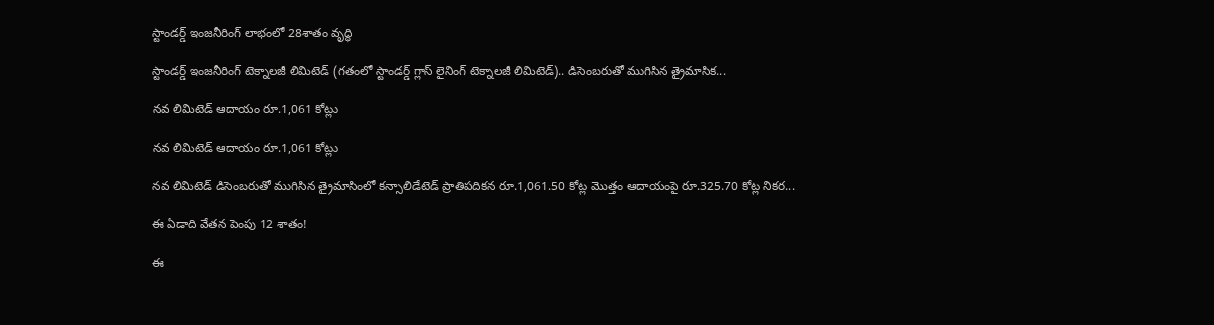స్టాండర్డ్‌ ఇంజనీరింగ్‌ లాభంలో 28శాతం వృద్ధి

స్టాండర్డ్‌ ఇంజనీరింగ్‌ టెక్నాలజీ లిమిటెడ్‌ (గతంలో స్టాండర్డ్‌ గ్లాస్‌ లైనింగ్‌ టెక్నాలజీ లిమిటెడ్‌).. డిసెంబరుతో ముగిసిన త్రైమాసిక...

నవ లిమిటెడ్‌ ఆదాయం రూ.1,061 కోట్లు

నవ లిమిటెడ్‌ ఆదాయం రూ.1,061 కోట్లు

నవ లిమిటెడ్‌ డిసెంబరుతో ముగిసిన త్రైమాసింలో కన్సాలిడేటెడ్‌ ప్రాతిపదికన రూ.1,061.50 కోట్ల మొత్తం ఆదాయంపై రూ.325.70 కోట్ల నికర...

ఈ ఏడాది వేతన పెంపు 12 శాతం!

ఈ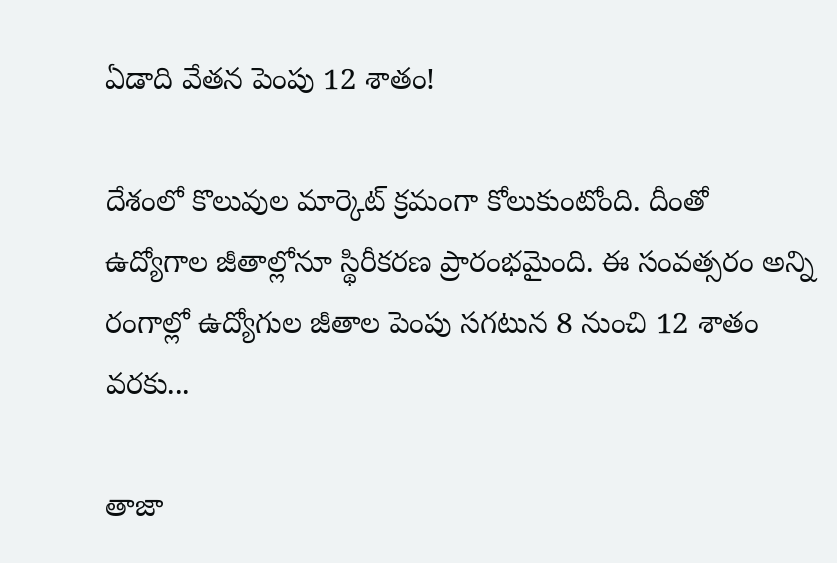ఏడాది వేతన పెంపు 12 శాతం!

దేశంలో కొలువుల మార్కెట్‌ క్రమంగా కోలుకుంటోంది. దీంతో ఉద్యోగాల జీతాల్లోనూ స్థిరీకరణ ప్రారంభమైంది. ఈ సంవత్సరం అన్ని రంగాల్లో ఉద్యోగుల జీతాల పెంపు సగటున 8 నుంచి 12 శాతం వరకు...

తాజా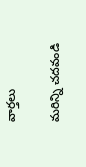వార్తలు

మరిన్ని చదవండి